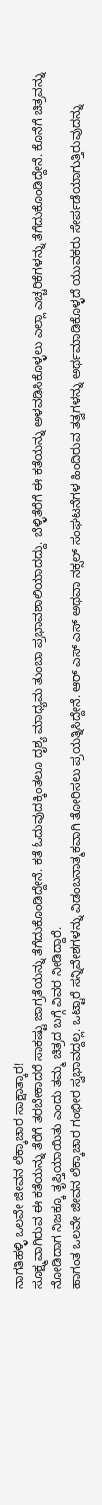ನಾಗತಿಹಳ್ಳಿ ಒಲವೇ ಜೀವನ ಲೆಕ್ಕಾಚಾರ ಸಾಕ್ಷಾತ್ಕಾರ!
ಸೂಕ್ಷ್ಮವಾಗಿರುವ ಈ ಕತೆಯನ್ನು ತೆರೆಗೆ ತರಬೇಕಾದರೆ ಸಾಕಷ್ಟು ಜಾಗ್ರತೆಯನ್ನು ತೆಗೆದುಕೊಂಡಿದ್ದೇನೆ. ಕತೆ ಓದುವುದಕ್ಕಿಂತಲೂ ದೃಶ್ಯ ಮಾಧ್ಯಮ ತುಂಬಾ ಪ್ರಭಾವಶಾಲಿಯಾದದ್ದು. ಬೆಳ್ಳಿತೆರೆಗೆ ಈ ಕತೆಯನ್ನು ಅಳವಡಿಸಿಕೊಳ್ಳಲು ಎಲ್ಲಾ ಎಚ್ಚರಿಕೆಗಳನ್ನು ತೆಗೆದುಕೊಂಡಿದ್ದೇನೆ. ಕೊನೆಗೆ ಚಿತ್ರವನ್ನು ನೋಡಿದಾಗ ನಿಜಕ್ಕೂ ತೃಪ್ತಿಯಾಯಿತು ಎಂದು ತಮ್ಮ ಚಿತ್ರದ ಬಗ್ಗೆ ವಿವರ ನೀಡಿದ್ದಾರೆ.
ಹಾಗಂತ ಒಲವೇ ಜೀವನ ಲೆಕ್ಕಾಚಾರ ಗಂಭೀರ ಸ್ವಭಾವದ್ದಲ್ಲ. ಒಟ್ಟಾರೆ ಸನ್ನಿವೇಶಗಳನ್ನು ವಿಡಂಬನಾತ್ಮಕವಾಗಿ ತೋರಿಸಲು ಪ್ರಯತ್ನಿಸಿದ್ದೇನೆ. ಆರ್ ಎಸ್ ಎಸ್ ಅಥವಾ ನಕ್ಸಲ್ ಸಂಘಟನೆಗಳ ಹಿಂದಿರುವ ತತ್ವಗಳನ್ನು ಅರ್ಥಮಾಡಿಕೊಳ್ಳದೆ ಯುವಕರು ಸೇರ್ಪಡೆಯಾಗುತ್ತಿರುವುದನ್ನು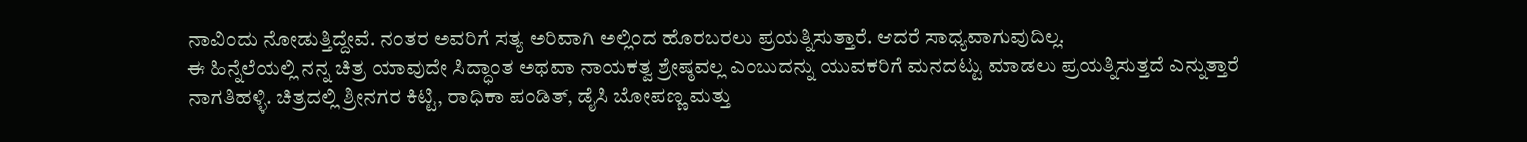ನಾವಿಂದು ನೋಡುತ್ತಿದ್ದೇವೆ. ನಂತರ ಅವರಿಗೆ ಸತ್ಯ ಅರಿವಾಗಿ ಅಲ್ಲಿಂದ ಹೊರಬರಲು ಪ್ರಯತ್ನಿಸುತ್ತಾರೆ. ಆದರೆ ಸಾಧ್ಯವಾಗುವುದಿಲ್ಲ.
ಈ ಹಿನ್ನೆಲೆಯಲ್ಲಿ ನನ್ನ ಚಿತ್ರ ಯಾವುದೇ ಸಿದ್ಧಾಂತ ಅಥವಾ ನಾಯಕತ್ವ ಶ್ರೇಷ್ಠವಲ್ಲ ಎಂಬುದನ್ನು ಯುವಕರಿಗೆ ಮನದಟ್ಟು ಮಾಡಲು ಪ್ರಯತ್ನಿಸುತ್ತದೆ ಎನ್ನುತ್ತಾರೆ ನಾಗತಿಹಳ್ಳಿ. ಚಿತ್ರದಲ್ಲಿ ಶ್ರೀನಗರ ಕಿಟ್ಟಿ, ರಾಧಿಕಾ ಪಂಡಿತ್, ಡೈಸಿ ಬೋಪಣ್ಣ ಮತ್ತು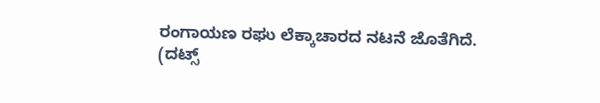ರಂಗಾಯಣ ರಘು ಲೆಕ್ಕಾಚಾರದ ನಟನೆ ಜೊತೆಗಿದೆ.
(ದಟ್ಸ್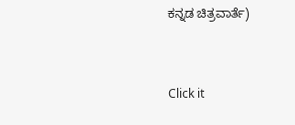ಕನ್ನಡ ಚಿತ್ರವಾರ್ತೆ)


Click it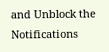and Unblock the Notifications